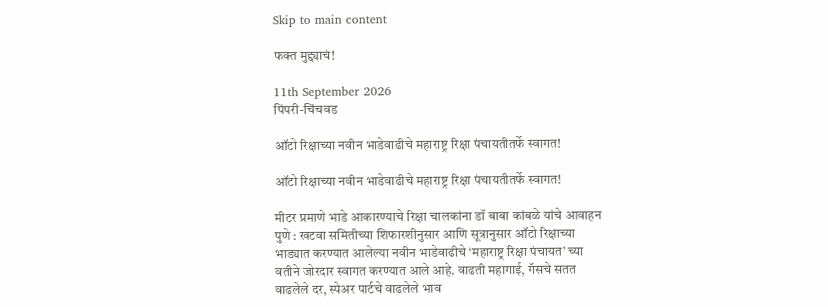Skip to main content

फक्त मुद्द्याचं!

11th September 2026
पिंपरी-चिंचवड

ऑटो रिक्षाच्या नवीन भाडेवाढीचे महाराष्ट्र रिक्षा पंचायतीतर्फे स्वागत!

ऑटो रिक्षाच्या नवीन भाडेवाढीचे महाराष्ट्र रिक्षा पंचायतीतर्फे स्वागत!

मीटर प्रमाणे भाडे आकारण्याचे रिक्षा चालकांना डॉ बाबा कांबळे यांचे आवाहन
पुणे : खटवा समितीच्या शिफारशीनुसार आणि सूत्रानुसार ऑटो रिक्षाच्या भाड्यात करण्यात आलेल्या नवीन भाडेवाढीचे ‘महाराष्ट्र रिक्षा पंचायत’ च्या वतीने जोरदार स्वागत करण्यात आले आहे. वाढती महागाई, गॅसचे सतत वाढलेले दर, स्पेअर पार्टचे वाढलेले भाव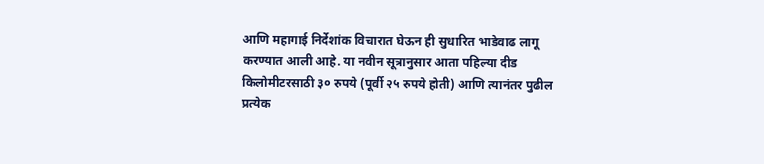आणि महागाई निर्देशांक विचारात घेऊन ही सुधारित भाडेवाढ लागू करण्यात आली आहे. या नवीन सूत्रानुसार आता पहिल्या दीड किलोमीटरसाठी ३० रुपये (पूर्वी २५ रुपये होती) आणि त्यानंतर पुढील प्रत्येक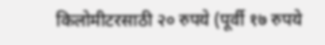किलोमीटरसाठी २० रुपये (पूर्वी १७ रुपये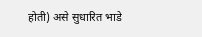होती) असे सुधारित भाडे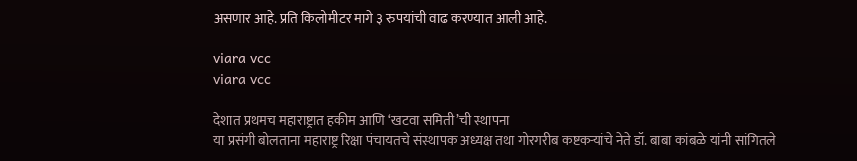असणार आहे. प्रति किलोमीटर मागे ३ रुपयांची वाढ करण्यात आली आहे.

viara vcc
viara vcc

देशात प्रथमच महाराष्ट्रात हकीम आणि ‘खटवा समिती’ची स्थापना
या प्रसंगी बोलताना महाराष्ट्र रिक्षा पंचायतचे संस्थापक अध्यक्ष तथा गोरगरीब कष्टकऱ्यांचे नेते डॉ. बाबा कांबळे यांनी सांगितले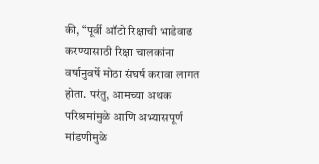की, “पूर्वी ऑटो रिक्षाची भाडेवाढ करण्यासाठी रिक्षा चालकांना वर्षानुवर्षे मोठा संघर्ष करावा लागत होता. परंतु, आमच्या अथक परिश्रमांमुळे आणि अभ्यासपूर्ण मांडणीमुळे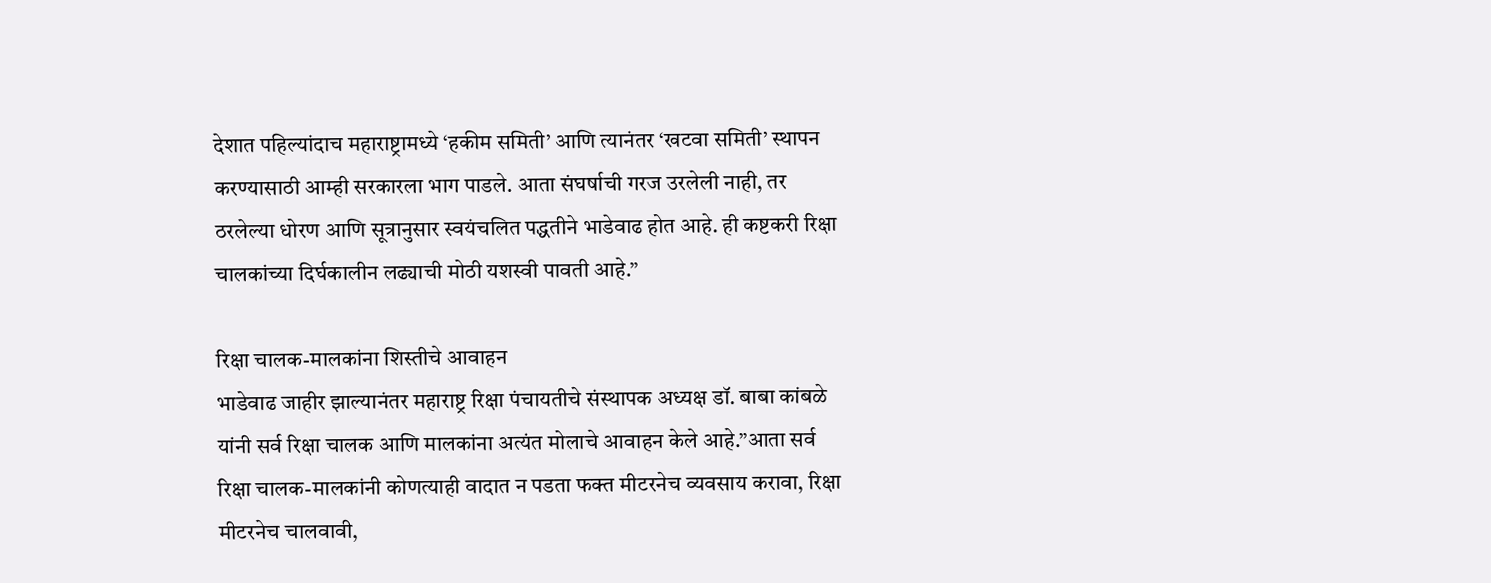देशात पहिल्यांदाच महाराष्ट्रामध्ये ‘हकीम समिती’ आणि त्यानंतर ‘खटवा समिती’ स्थापन करण्यासाठी आम्ही सरकारला भाग पाडले. आता संघर्षाची गरज उरलेली नाही, तर ठरलेल्या धोरण आणि सूत्रानुसार स्वयंचलित पद्धतीने भाडेवाढ होत आहे. ही कष्टकरी रिक्षा चालकांच्या दिर्घकालीन लढ्याची मोठी यशस्वी पावती आहे.”

रिक्षा चालक-मालकांना शिस्तीचे आवाहन
भाडेवाढ जाहीर झाल्यानंतर महाराष्ट्र रिक्षा पंचायतीचे संस्थापक अध्यक्ष डॉ. बाबा कांबळे यांनी सर्व रिक्षा चालक आणि मालकांना अत्यंत मोलाचे आवाहन केले आहे.”आता सर्व रिक्षा चालक-मालकांनी कोणत्याही वादात न पडता फक्त मीटरनेच व्यवसाय करावा, रिक्षा मीटरनेच चालवावी,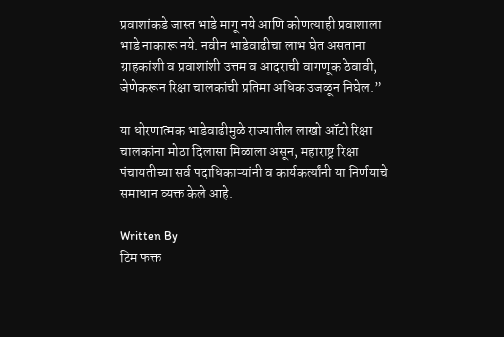प्रवाशांकडे जास्त भाडे मागू नये आणि कोणत्याही प्रवाशाला भाडे नाकारू नये. नवीन भाडेवाढीचा लाभ घेत असताना ग्राहकांशी व प्रवाशांशी उत्तम व आदराची वागणूक ठेवावी, जेणेकरून रिक्षा चालकांची प्रतिमा अधिक उजळून निघेल.”

या धोरणात्मक भाडेवाढीमुळे राज्यातील लाखो ऑटो रिक्षा चालकांना मोठा दिलासा मिळाला असून, महाराष्ट्र रिक्षा पंचायतीच्या सर्व पदाधिकाऱ्यांनी व कार्यकर्त्यांनी या निर्णयाचे समाधान व्यक्त केले आहे.

Written By
टिम फक्त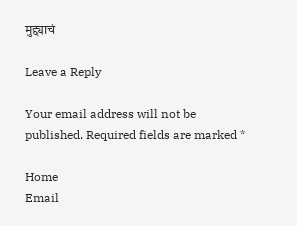मुद्द्याचं

Leave a Reply

Your email address will not be published. Required fields are marked *

Home
Email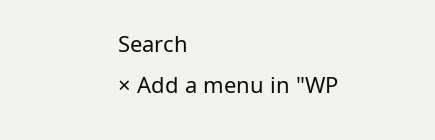Search
× Add a menu in "WP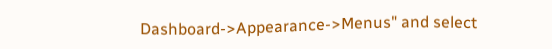Dashboard->Appearance->Menus" and select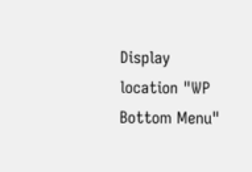Display location "WP Bottom Menu"